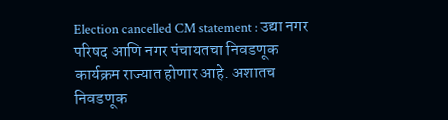Election cancelled CM statement : उद्या नगर परिषद आणि नगर पंचायतचा निवडणूक कार्यक्रम राज्यात होणार आहे. अशातच निवडणूक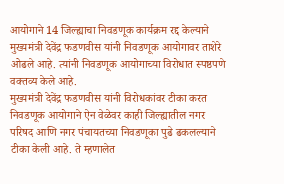आयोगाने 14 जिल्ह्याचा निवडणूक कार्यक्रम रद्द केल्याने मुख्यमंत्री देवेंद्र फडणवीस यांनी निवडणूक आयोगावर ताशेरे ओढले आहे. त्यांनी निवडणूक आयोगाच्या विरोधात स्पष्ठपणे वक्तव्य केले आहे.
मुख्यमंत्री देवेंद्र फडणवीस यांनी विरोधकांवर टीका करत निवडणूक आयोगाने ऐन वेळेवर काही जिल्ह्यातील नगर परिषद आणि नगर पंचायतच्या निवडणूका पुढे ढकलल्याने टीका केली आहे. ते म्हणालेत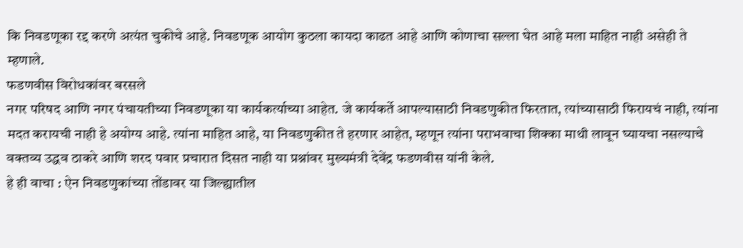कि निवडणूका रद्द करणे अत्यंत चुकीचे आहे. निवडणूक आयोग कुठला कायदा काढत आहे आणि कोणाचा सल्ला घेत आहे मला माहित नाही असेही ते म्हणाले.
फडणवीस विरोधकांवर बरसले
नगर परिषद आणि नगर पंचायतीच्या निवडणूका या कार्यकर्त्याच्या आहेत. जे कार्यकर्ते आपल्यासाठी निवडणुकीत फिरतात, त्यांच्यासाठी फिरायचं नाही, त्यांना मदत करायची नाही हे अयोग्य आहे. त्यांना माहित आहे, या निवडणुकीत ते हरणार आहेत, म्हणून त्यांना पराभवाचा शिक्का माथी लावून घ्यायचा नसल्याचे वक्तव्य उद्धव ठाकरे आणि शरद पवार प्रचारात दिसत नाही या प्रश्नांवर मुख्यमंत्री देवेंद्र फडणवीस यांनी केले.
हे ही वाचा : ऐन निवडणुकांच्या तोंडावर या जिल्ह्यातील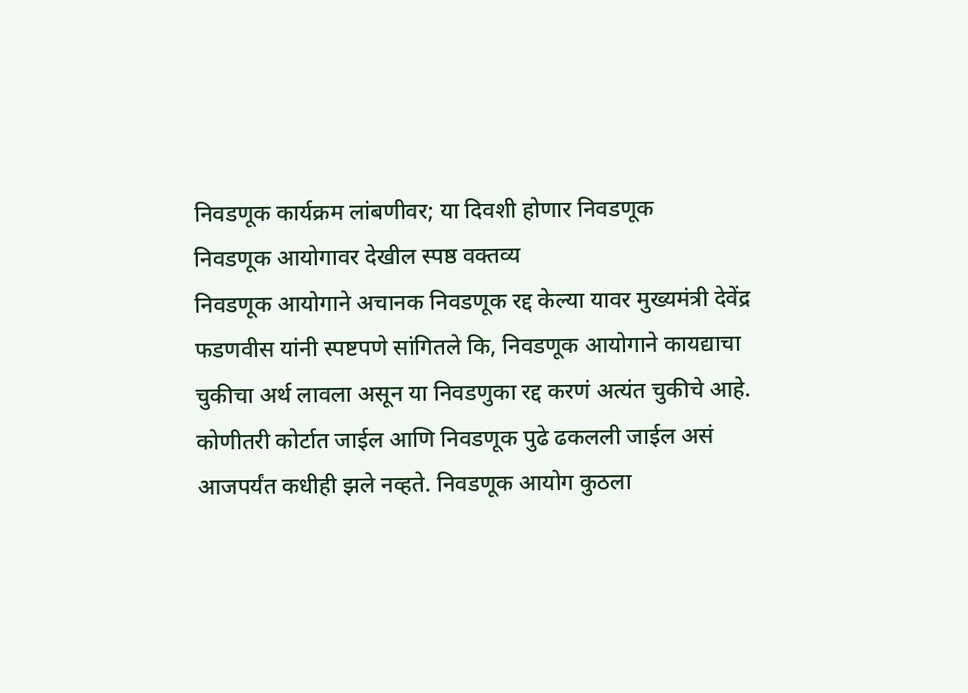निवडणूक कार्यक्रम लांबणीवर; या दिवशी होणार निवडणूक
निवडणूक आयोगावर देखील स्पष्ठ वक्तव्य
निवडणूक आयोगाने अचानक निवडणूक रद्द केल्या यावर मुख्यमंत्री देवेंद्र फडणवीस यांनी स्पष्टपणे सांगितले कि, निवडणूक आयोगाने कायद्याचा चुकीचा अर्थ लावला असून या निवडणुका रद्द करणं अत्यंत चुकीचे आहे. कोणीतरी कोर्टात जाईल आणि निवडणूक पुढे ढकलली जाईल असं आजपर्यंत कधीही झले नव्हते. निवडणूक आयोग कुठला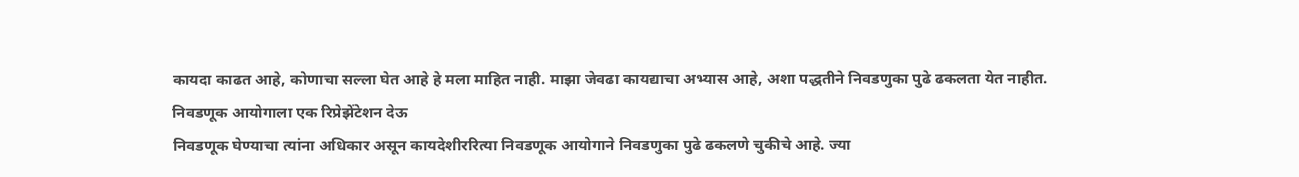कायदा काढत आहे, कोणाचा सल्ला घेत आहे हे मला माहित नाही. माझा जेवढा कायद्याचा अभ्यास आहे, अशा पद्धतीने निवडणुका पुढे ढकलता येत नाहीत.
निवडणूक आयोगाला एक रिप्रेझेंटेशन देऊ
निवडणूक घेण्याचा त्यांना अधिकार असून कायदेशीररित्या निवडणूक आयोगाने निवडणुका पुढे ढकलणे चुकीचे आहे. ज्या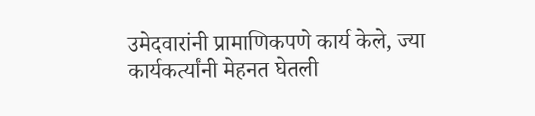उमेदवारांनी प्रामाणिकपणे कार्य केले, ज्या कार्यकर्त्यांनी मेहनत घेतली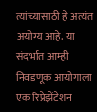त्यांच्यासाठी हे अत्यंत अयोग्य आहे. या संदर्भात आम्ही निवडणूक आयोगाला एक रिप्रेझेंटेशन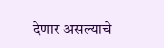देणार असल्याचे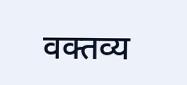वक्तव्य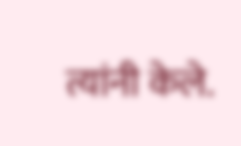त्यांनी केले.